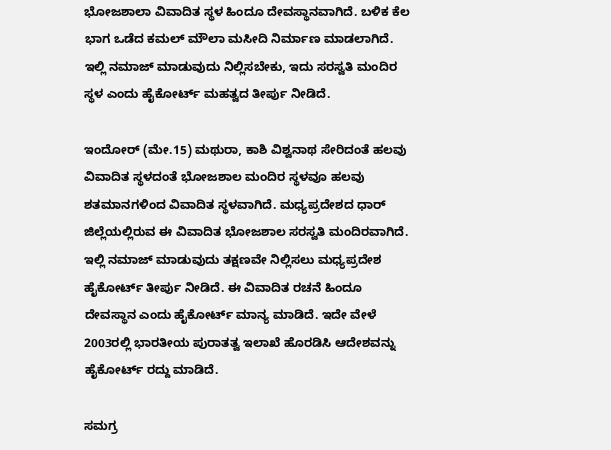ಭೋಜಶಾಲಾ ವಿವಾದಿತ ಸ್ಥಳ ಹಿಂದೂ ದೇವಸ್ಥಾನವಾಗಿದೆ. ಬಳಿಕ ಕೆಲ ಭಾಗ ಒಡೆದ ಕಮಲ್ ಮೌಲಾ ಮಸೀದಿ ನಿರ್ಮಾಣ ಮಾಡಲಾಗಿದೆ. ಇಲ್ಲಿ ನಮಾಜ್ ಮಾಡುವುದು ನಿಲ್ಲಿಸಬೇಕು, ಇದು ಸರಸ್ವತಿ ಮಂದಿರ ಸ್ಥಳ ಎಂದು ಹೈಕೋರ್ಟ್ ಮಹತ್ವದ ತೀರ್ಪು ನೀಡಿದೆ.

ಇಂದೋರ್ (ಮೇ.15) ಮಥುರಾ, ಕಾಶಿ ವಿಶ್ವನಾಥ ಸೇರಿದಂತೆ ಹಲವು ವಿವಾದಿತ ಸ್ಥಳದಂತೆ ಭೋಜಶಾಲ ಮಂದಿರ ಸ್ಥಳವೂ ಹಲವು ಶತಮಾನಗಳಿಂದ ವಿವಾದಿತ ಸ್ಥಳವಾಗಿದೆ. ಮಧ್ಯಪ್ರದೇಶದ ಧಾರ್ ಜಿಲ್ಲೆಯಲ್ಲಿರುವ ಈ ವಿವಾದಿತ ಭೋಜಶಾಲ ಸರಸ್ವತಿ ಮಂದಿರವಾಗಿದೆ. ಇಲ್ಲಿ ನಮಾಜ್ ಮಾಡುವುದು ತಕ್ಷಣವೇ ನಿಲ್ಲಿಸಲು ಮಧ್ಯಪ್ರದೇಶ ಹೈಕೋರ್ಟ್ ತೀರ್ಪು ನೀಡಿದೆ. ಈ ವಿವಾದಿತ ರಚನೆ ಹಿಂದೂ ದೇವಸ್ಥಾನ ಎಂದು ಹೈಕೋರ್ಟ್ ಮಾನ್ಯ ಮಾಡಿದೆ. ಇದೇ ವೇಳೆ 2003ರಲ್ಲಿ ಭಾರತೀಯ ಪುರಾತತ್ವ ಇಲಾಖೆ ಹೊರಡಿಸಿ ಆದೇಶವನ್ನು ಹೈಕೋರ್ಟ್ ರದ್ದು ಮಾಡಿದೆ.

ಸಮಗ್ರ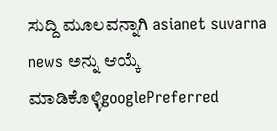ಸುದ್ದಿ ಮೂಲವನ್ನಾಗಿ asianet suvarna news ಅನ್ನು ಆಯ್ಕೆ ಮಾಡಿಕೊಳ್ಳಿgooglePreferred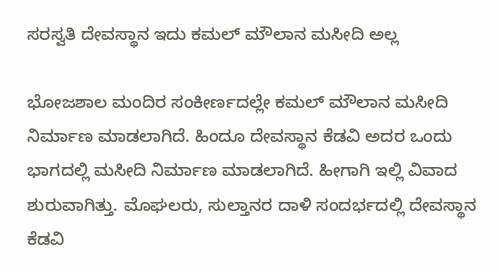ಸರಸ್ವತಿ ದೇವಸ್ಥಾನ ಇದು ಕಮಲ್ ಮೌಲಾನ ಮಸೀದಿ ಅಲ್ಲ

ಭೋಜಶಾಲ ಮಂದಿರ ಸಂಕೀರ್ಣದಲ್ಲೇ ಕಮಲ್ ಮೌಲಾನ ಮಸೀದಿ ನಿರ್ಮಾಣ ಮಾಡಲಾಗಿದೆ. ಹಿಂದೂ ದೇವಸ್ಥಾನ ಕೆಡವಿ ಅದರ ಒಂದು ಭಾಗದಲ್ಲಿ ಮಸೀದಿ ನಿರ್ಮಾಣ ಮಾಡಲಾಗಿದೆ. ಹೀಗಾಗಿ ಇಲ್ಲಿ ವಿವಾದ ಶುರುವಾಗಿತ್ತು. ಮೊಘಲರು, ಸುಲ್ತಾನರ ದಾಳಿ ಸಂದರ್ಭದಲ್ಲಿ ದೇವಸ್ಥಾನ ಕೆಡವಿ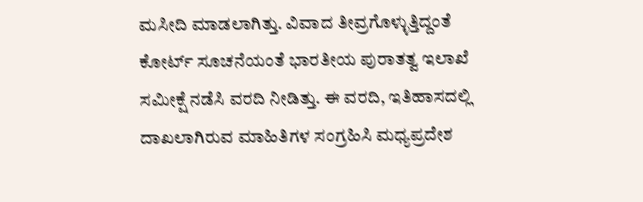ಮಸೀದಿ ಮಾಡಲಾಗಿತ್ತು. ವಿವಾದ ತೀವ್ರಗೊಳ್ಳುತ್ತಿದ್ದಂತೆ ಕೋರ್ಟ್ ಸೂಚನೆಯಂತೆ ಭಾರತೀಯ ಪುರಾತತ್ವ ಇಲಾಖೆ ಸಮೀಕ್ಷೆ ನಡೆಸಿ ವರದಿ ನೀಡಿತ್ತು. ಈ ವರದಿ, ಇತಿಹಾಸದಲ್ಲಿ ದಾಖಲಾಗಿರುವ ಮಾಹಿತಿಗಳ ಸಂಗ್ರಹಿಸಿ ಮಧ್ಯಪ್ರದೇಶ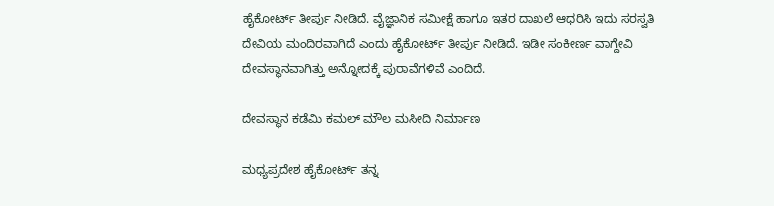ಹೈಕೋರ್ಟ್ ತೀರ್ಪು ನೀಡಿದೆ. ವೈಜ್ಞಾನಿಕ ಸಮೀಕ್ಷೆ ಹಾಗೂ ಇತರ ದಾಖಲೆ ಆಧರಿಸಿ ಇದು ಸರಸ್ವತಿ ದೇವಿಯ ಮಂದಿರವಾಗಿದೆ ಎಂದು ಹೈಕೋರ್ಟ್ ತೀರ್ಪು ನೀಡಿದೆ. ಇಡೀ ಸಂಕೀರ್ಣ ವಾಗ್ದೇವಿ ದೇವಸ್ಥಾನವಾಗಿತ್ತು ಅನ್ನೋದಕ್ಕೆ ಪುರಾವೆಗಳಿವೆ ಎಂದಿದೆ.

ದೇವಸ್ಥಾನ ಕಡೆಮಿ ಕಮಲ್ ಮೌಲ ಮಸೀದಿ ನಿರ್ಮಾಣ

ಮಧ್ಯಪ್ರದೇಶ ಹೈಕೋರ್ಟ್ ತನ್ನ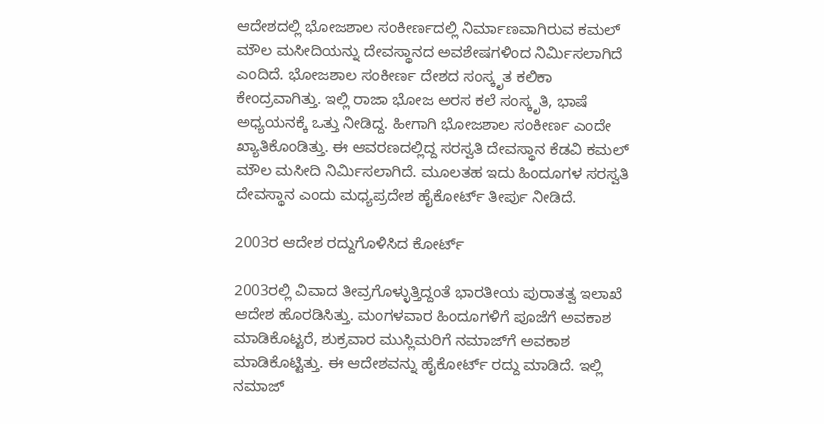ಆದೇಶದಲ್ಲಿ ಭೋಜಶಾಲ ಸಂಕೀರ್ಣದಲ್ಲಿ ನಿರ್ಮಾಣವಾಗಿರುವ ಕಮಲ್ ಮೌಲ ಮಸೀದಿಯನ್ನು ದೇವಸ್ಥಾನದ ಅವಶೇಷಗಳಿಂದ ನಿರ್ಮಿಸಲಾಗಿದೆ ಎಂದಿದೆ. ಭೋಜಶಾಲ ಸಂಕೀರ್ಣ ದೇಶದ ಸಂಸ್ಕೃತ ಕಲಿಕಾ ಕೇಂದ್ರವಾಗಿತ್ತು. ಇಲ್ಲಿ ರಾಜಾ ಭೋಜ ಅರಸ ಕಲೆ ಸಂಸ್ಕೃತಿ, ಭಾಷೆ ಅಧ್ಯಯನಕ್ಕೆ ಒತ್ತು ನೀಡಿದ್ದ. ಹೀಗಾಗಿ ಭೋಜಶಾಲ ಸಂಕೀರ್ಣ ಎಂದೇ ಖ್ಯಾತಿಕೊಂಡಿತ್ತು. ಈ ಆವರಣದಲ್ಲಿದ್ದ ಸರಸ್ವತಿ ದೇವಸ್ಥಾನ ಕೆಡವಿ ಕಮಲ್ ಮೌಲ ಮಸೀದಿ ನಿರ್ಮಿಸಲಾಗಿದೆ. ಮೂಲತಹ ಇದು ಹಿಂದೂಗಳ ಸರಸ್ವತಿ ದೇವಸ್ಥಾನ ಎಂದು ಮಧ್ಯಪ್ರದೇಶ ಹೈಕೋರ್ಟ್ ತೀರ್ಪು ನೀಡಿದೆ.

2003ರ ಆದೇಶ ರದ್ದುಗೊಳಿಸಿದ ಕೋರ್ಟ್

2003ರಲ್ಲಿ ವಿವಾದ ತೀವ್ರಗೊಳ್ಳುತ್ತಿದ್ದಂತೆ ಭಾರತೀಯ ಪುರಾತತ್ವ ಇಲಾಖೆ ಆದೇಶ ಹೊರಡಿಸಿತ್ತು. ಮಂಗಳವಾರ ಹಿಂದೂಗಳಿಗೆ ಪೂಜೆಗೆ ಅವಕಾಶ ಮಾಡಿಕೊಟ್ಟರೆ, ಶುಕ್ರವಾರ ಮುಸ್ಲಿಮರಿಗೆ ನಮಾಜ್‌ಗೆ ಅವಕಾಶ ಮಾಡಿಕೊಟ್ಟಿತ್ತು. ಈ ಆದೇಶವನ್ನು ಹೈಕೋರ್ಟ್ ರದ್ದು ಮಾಡಿದೆ. ಇಲ್ಲಿ ನಮಾಜ್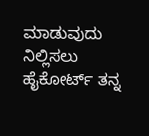ಮಾಡುವುದು ನಿಲ್ಲಿಸಲು ಹೈಕೋರ್ಟ್ ತನ್ನ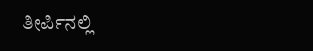ತೀರ್ಪಿನಲ್ಲಿ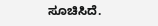ಸೂಚಿಸಿದೆ.